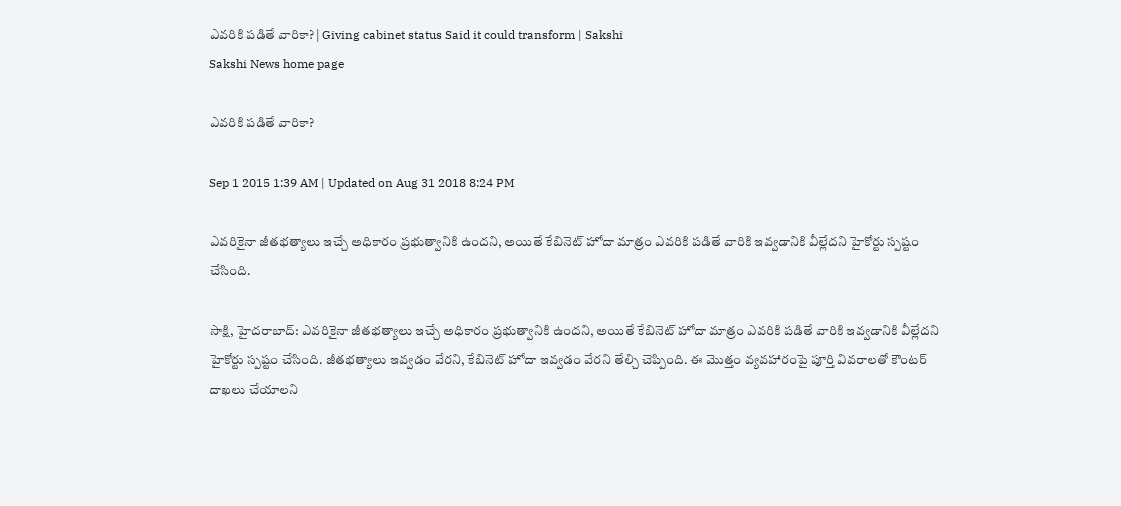ఎవరికి పడితే వారికా? | Giving cabinet status Said it could transform | Sakshi
Sakshi News home page

ఎవరికి పడితే వారికా?

Sep 1 2015 1:39 AM | Updated on Aug 31 2018 8:24 PM

ఎవరికైనా జీతభత్యాలు ఇచ్చే అధికారం ప్రభుత్వానికి ఉందని, అయితే కేబినెట్ హోదా మాత్రం ఎవరికి పడితే వారికి ఇవ్వడానికి వీల్లేదని హైకోర్టు స్పష్టం చేసింది.

సాక్షి, హైదరాబాద్: ఎవరికైనా జీతభత్యాలు ఇచ్చే అధికారం ప్రభుత్వానికి ఉందని, అయితే కేబినెట్ హోదా మాత్రం ఎవరికి పడితే వారికి ఇవ్వడానికి వీల్లేదని హైకోర్టు స్పష్టం చేసింది. జీతభత్యాలు ఇవ్వడం వేరని, కేబినెట్ హోదా ఇవ్వడం వేరని తేల్చి చెప్పింది. ఈ మొత్తం వ్యవహారంపై పూర్తి వివరాలతో కౌంటర్ దాఖలు చేయాలని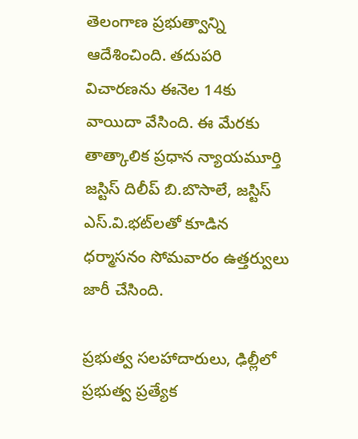తెలంగాణ ప్రభుత్వాన్ని ఆదేశించింది. తదుపరి విచారణను ఈనెల 14కు వాయిదా వేసింది. ఈ మేరకు తాత్కాలిక ప్రధాన న్యాయమూర్తి జస్టిస్ దిలీప్ బి.బొసాలే, జస్టిస్ ఎస్.వి.భట్‌లతో కూడిన ధర్మాసనం సోమవారం ఉత్తర్వులు జారీ చేసింది.

ప్రభుత్వ సలహాదారులు, ఢిల్లీలో ప్రభుత్వ ప్రత్యేక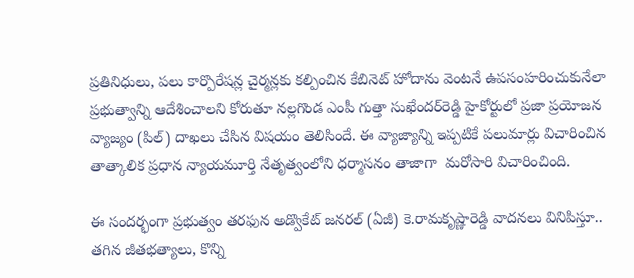ప్రతినిధులు, పలు కార్పొరేషన్ల చైర్మన్లకు కల్పించిన కేబినెట్ హోదాను వెంటనే ఉపసంహరించుకునేలా ప్రభుత్వాన్ని ఆదేశించాలని కోరుతూ నల్లగొండ ఎంపీ గుత్తా సుఖేందర్‌రెడ్డి హైకోర్టులో ప్రజా ప్రయోజన వ్యాజ్యం (పిల్) దాఖలు చేసిన విషయం తెలిసిందే. ఈ వ్యాజ్యాన్ని ఇప్పటికే పలుమార్లు విచారించిన తాత్కాలిక ప్రధాన న్యాయమూర్తి నేతృత్వంలోని ధర్మాసనం తాజాగా  మరోసారి విచారించింది.

ఈ సందర్భంగా ప్రభుత్వం తరఫున అడ్వొకేట్ జనరల్ (ఏజీ) కె.రామకృష్ణారెడ్డి వాదనలు వినిపిస్తూ.. తగిన జీతభత్యాలు, కొన్ని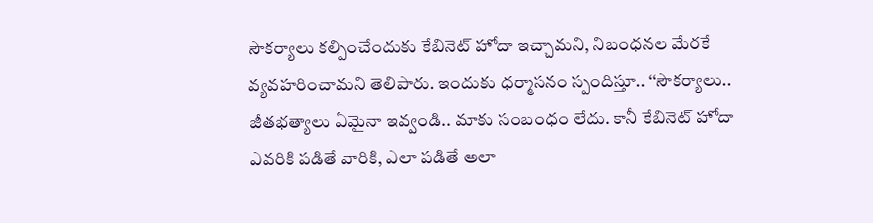సౌకర్యాలు కల్పించేందుకు కేబినెట్ హోదా ఇచ్చామని, నిబంధనల మేరకే వ్యవహరించామని తెలిపారు. ఇందుకు ధర్మాసనం స్పందిస్తూ.. ‘‘సౌకర్యాలు.. జీతభత్యాలు ఏమైనా ఇవ్వండి.. మాకు సంబంధం లేదు. కానీ కేబినెట్ హోదా ఎవరికి పడితే వారికి, ఎలా పడితే అలా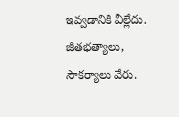ఇవ్వడానికి వీల్లేదు. జీతభత్యాలు, సౌకర్యాలు వేరు.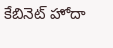కేబినెట్ హోదా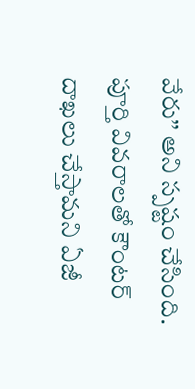వేరు’’ అని స్పష్టం చేసింది. పూర్తి వివరాలతో కౌంటర్ దాఖలు చేస్తామని ఏజీ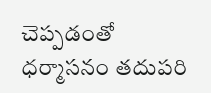చెప్పడంతో ధర్మాసనం తదుపరి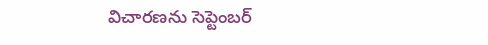విచారణను సెప్టెంబర్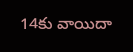14కు వాయిదా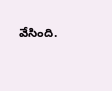వేసింది.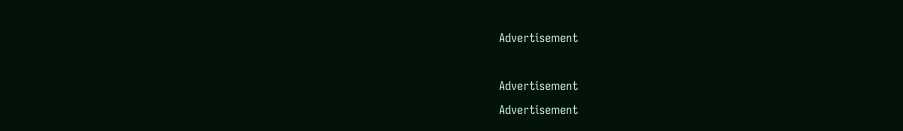Advertisement

Advertisement
Advertisement